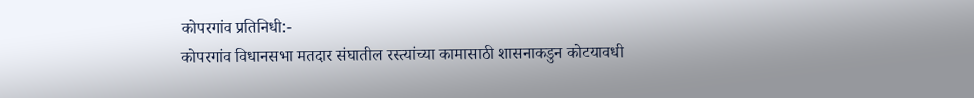कोपरगांव प्रतिनिधी:-
कोपरगांव विधानसभा मतदार संघातील रस्त्यांच्या कामासाठी शासनाकडुन कोटयावधी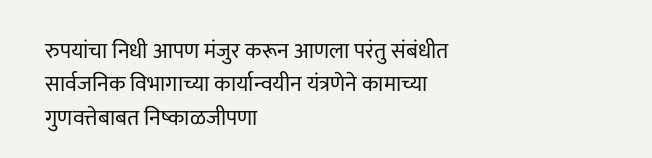रुपयांचा निधी आपण मंजुर करून आणला परंतु संबंधीत सार्वजनिक विभागाच्या कार्यान्वयीन यंत्रणेने कामाच्या गुणवत्तेबाबत निष्काळजीपणा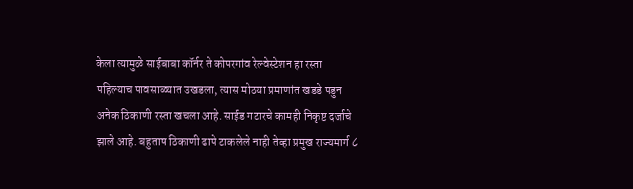केला त्यामुळे साईबाबा कॉर्नर ते कोपरगांव रेल्वेस्टेशन हा रस्ता पहिल्याच पावसाळ्यात उखडला, त्यास मोठया प्रमाणांत खडडे पडुन अनेक ठिकाणी रस्ता खचला आहे. साईड गटारचे कामही निकृष्ट दर्जाचे झाले आहे. बहुताष ठिकाणी ढापे टाकलेले नाही तेव्हा प्रमुख राज्यमार्ग ८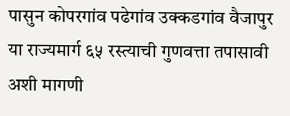पासुन कोपरगांव पढेगांव उक्कडगांव वैजापुर या राज्यमार्ग ६५ रस्त्याची गुणवत्ता तपासावी अशी मागणी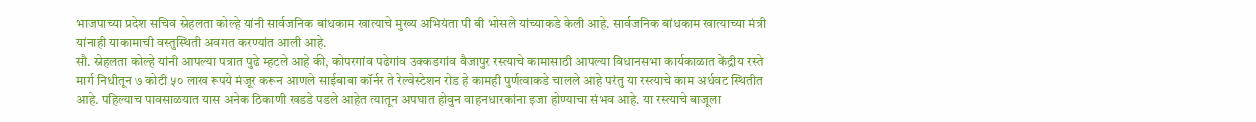भाजपाच्या प्रदेश सचिव स्नेहलता कोल्हे यांनी सार्वजनिक बांधकाम खात्याचे मुख्य अभियंता पी बी भोसले यांच्याकडे केली आहे. सार्वजनिक बांधकाम खात्याच्या मंत्री यांनाही याकामाची वस्तुस्थिती अवगत करण्यांत आली आहे.
सौ. स्नेहलता कोल्हे यांनी आपल्या पत्रात पुढे म्हटले आहे की, कोपरगांव पढेगांव उक्कडगांव वैजापुर रस्त्याचे कामासाठी आपल्या विधानसभा कार्यकाळात केंद्रीय रस्ते मार्ग निधीतून ७ कोटी ५० लाख रूपये मंजूर करून आणले साईबाबा कॉर्नर ते रेल्वेस्टेशन रोड हे कामही पुर्णत्वाकडे चालले आहे परंतु या रस्त्याचे काम अर्धवट स्थितीत आहे. पहिल्याच पावसाळयात यास अनेक ठिकाणी खडडे पडले आहेत त्यातून अपघात होवुन वाहनधारकांना इजा होण्याचा संभव आहे. या रस्त्याचे बाजूला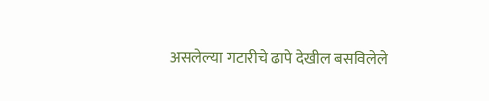असलेल्या गटारीचे ढापे देखील बसविलेले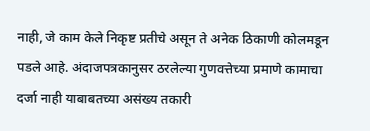नाही, जे काम केले निकृष्ट प्रतीचे असून ते अनेक ठिकाणी कोलमडून पडले आहे. अंदाजपत्रकानुसर ठरलेल्या गुणवत्तेच्या प्रमाणे कामाचा दर्जा नाही याबाबतच्या असंख्य तकारी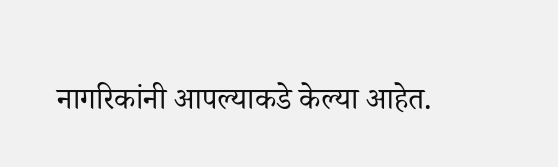नागरिकांनी आपल्याकडे केल्या आहेत.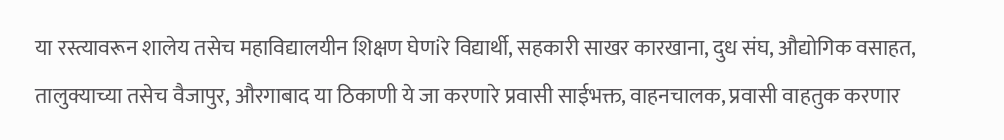या रस्त्यावरून शालेय तसेच महाविद्यालयीन शिक्षण घेणiरे विद्यार्थी, सहकारी साखर कारखाना, दुध संघ, औद्योगिक वसाहत, तालुक्याच्या तसेच वैजापुर, औरगाबाद या ठिकाणी ये जा करणारे प्रवासी साईभक्त, वाहनचालक, प्रवासी वाहतुक करणार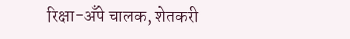रिक्षा-अँपे चालक, शेतकरी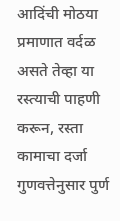आदिंची मोठया प्रमाणात वर्दळ असते तेव्हा या रस्त्याची पाहणी करून, रस्ता कामाचा दर्जा गुणवत्तेनुसार पुर्ण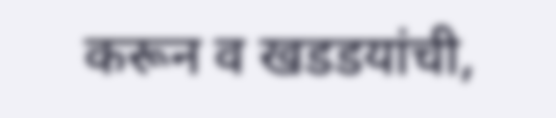करून व खडडयांची,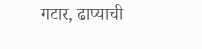गटार, ढाप्याची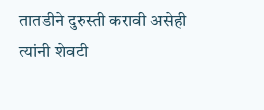तातडीने दुरुस्ती करावी असेही त्यांनी शेवटी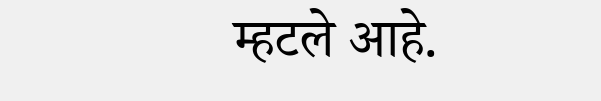म्हटले आहे.